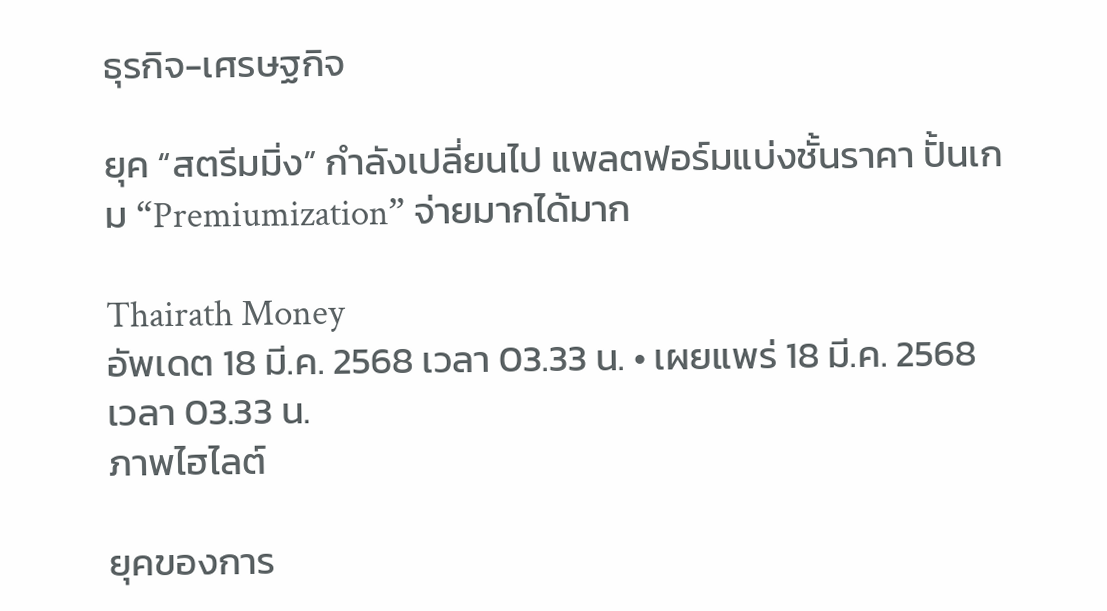ธุรกิจ-เศรษฐกิจ

ยุค “สตรีมมิ่ง” กำลังเปลี่ยนไป แพลตฟอร์มแบ่งชั้นราคา ปั้นเกม “Premiumization” จ่ายมากได้มาก

Thairath Money
อัพเดต 18 มี.ค. 2568 เวลา 03.33 น. • เผยแพร่ 18 มี.ค. 2568 เวลา 03.33 น.
ภาพไฮไลต์

ยุคของการ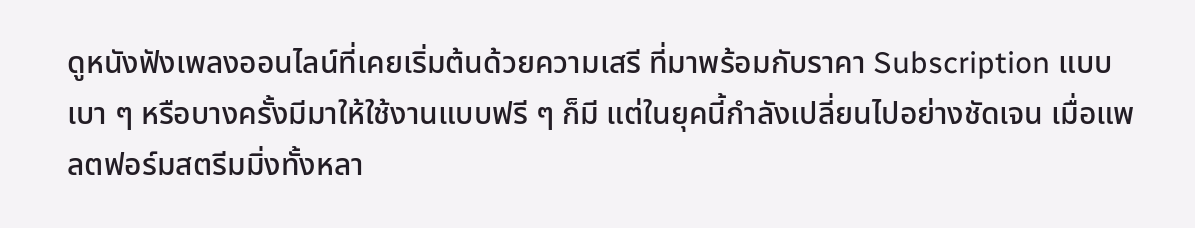ดูหนังฟังเพลงออนไลน์ที่เคยเริ่มต้นด้วยความเสรี ที่มาพร้อมกับราคา Subscription แบบเบา ๆ หรือบางครั้งมีมาให้ใช้งานแบบฟรี ๆ ก็มี แต่ในยุคนี้กำลังเปลี่ยนไปอย่างชัดเจน เมื่อแพลตฟอร์มสตรีมมิ่งทั้งหลา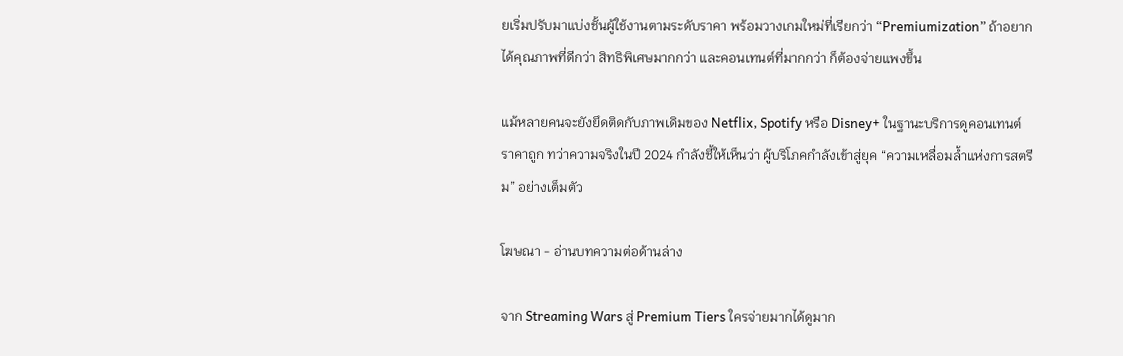ยเริ่มปรับมาแบ่งชั้นผู้ใช้งานตามระดับราคา พร้อมวางเกมใหม่ที่เรียกว่า “Premiumization” ถ้าอยากได้คุณภาพที่ดีกว่า สิทธิพิเศษมากกว่า และคอนเทนต์ที่มากกว่า ก็ต้องจ่ายแพงขึ้น

แม้หลายคนจะยังยึดติดกับภาพเดิมของ Netflix, Spotify หรือ Disney+ ในฐานะบริการดูคอนเทนต์ราคาถูก ทว่าความจริงในปี 2024 กำลังชี้ให้เห็นว่า ผู้บริโภคกำลังเข้าสู่ยุค “ความเหลื่อมล้ำแห่งการสตรีม” อย่างเต็มตัว

โฆษณา - อ่านบทความต่อด้านล่าง

จาก Streaming Wars สู่ Premium Tiers ใครจ่ายมากได้ดูมาก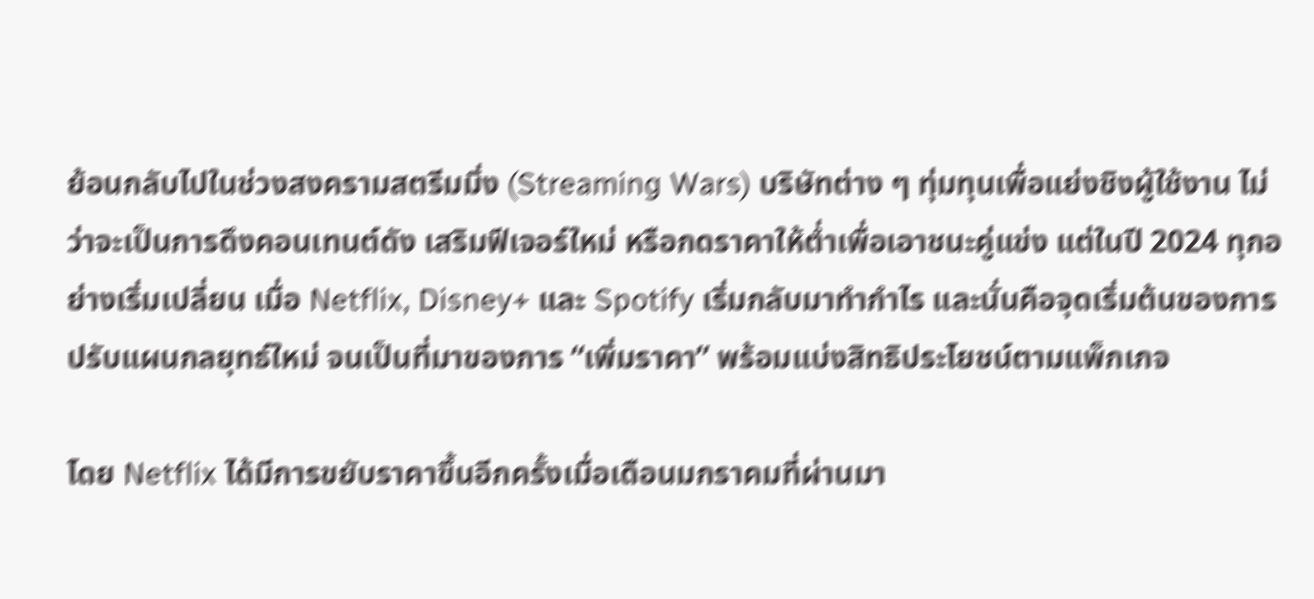ย้อนกลับไปในช่วงสงครามสตรีมมิ่ง (Streaming Wars) บริษัทต่าง ๆ ทุ่มทุนเพื่อแย่งชิงผู้ใช้งาน ไม่ว่าจะเป็นการดึงคอนเทนต์ดัง เสริมฟีเจอร์ใหม่ หรือกดราคาให้ต่ำเพื่อเอาชนะคู่แข่ง แต่ในปี 2024 ทุกอย่างเริ่มเปลี่ยน เมื่อ Netflix, Disney+ และ Spotify เริ่มกลับมาทำกำไร และนั่นคือจุดเริ่มต้นของการปรับแผนกลยุทธ์ใหม่ จนเป็นที่มาของการ “เพิ่มราคา” พร้อมแบ่งสิทธิประโยชน์ตามแพ็กเกจ

โดย Netflix ได้มีการขยับราคาขึ้นอีกครั้งเมื่อเดือนมกราคมที่ผ่านมา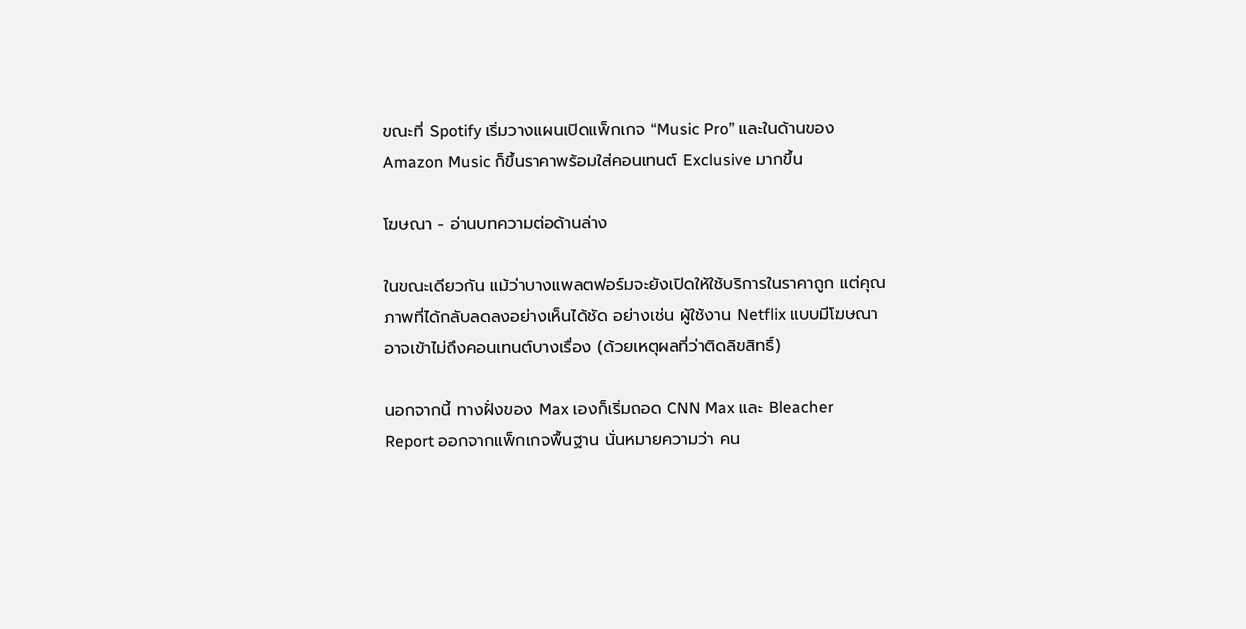ขณะที่ Spotify เริ่มวางแผนเปิดแพ็กเกจ “Music Pro” และในด้านของ Amazon Music ก็ขึ้นราคาพร้อมใส่คอนเทนต์ Exclusive มากขึ้น

โฆษณา - อ่านบทความต่อด้านล่าง

ในขณะเดียวกัน แม้ว่าบางแพลตฟอร์มจะยังเปิดให้ใช้บริการในราคาถูก แต่คุณภาพที่ได้กลับลดลงอย่างเห็นได้ชัด อย่างเช่น ผู้ใช้งาน Netflix แบบมีโฆษณาอาจเข้าไม่ถึงคอนเทนต์บางเรื่อง (ด้วยเหตุผลที่ว่าติดลิขสิทธิ์)

นอกจากนี้ ทางฝั่งของ Max เองก็เริ่มถอด CNN Max และ Bleacher Report ออกจากแพ็กเกจพื้นฐาน นั่นหมายความว่า คน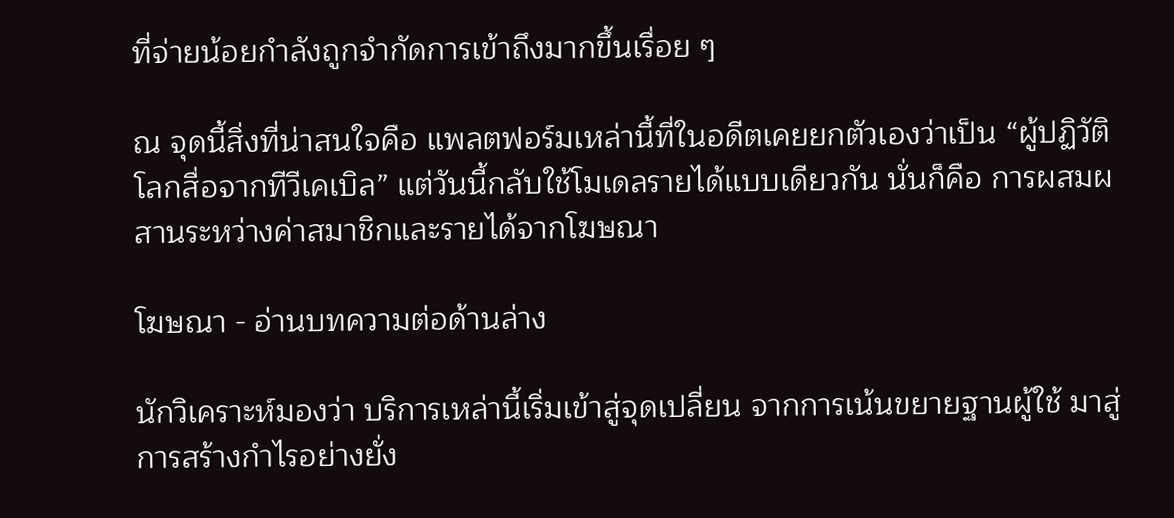ที่จ่ายน้อยกำลังถูกจำกัดการเข้าถึงมากขึ้นเรื่อย ๆ

ณ จุดนี้สิ่งที่น่าสนใจคือ แพลตฟอร์มเหล่านี้ที่ในอดีตเคยยกตัวเองว่าเป็น “ผู้ปฏิวัติโลกสื่อจากทีวีเคเบิล” แต่วันนี้กลับใช้โมเดลรายได้แบบเดียวกัน นั่นก็คือ การผสมผสานระหว่างค่าสมาชิกและรายได้จากโฆษณา

โฆษณา - อ่านบทความต่อด้านล่าง

นักวิเคราะห์มองว่า บริการเหล่านี้เริ่มเข้าสู่จุดเปลี่ยน จากการเน้นขยายฐานผู้ใช้ มาสู่การสร้างกำไรอย่างยั่ง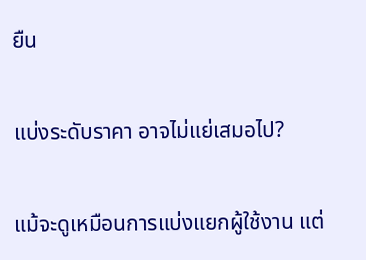ยืน

แบ่งระดับราคา อาจไม่แย่เสมอไป?

แม้จะดูเหมือนการแบ่งแยกผู้ใช้งาน แต่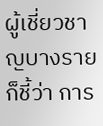ผู้เชี่ยวชาญบางรายก็ชี้ว่า การ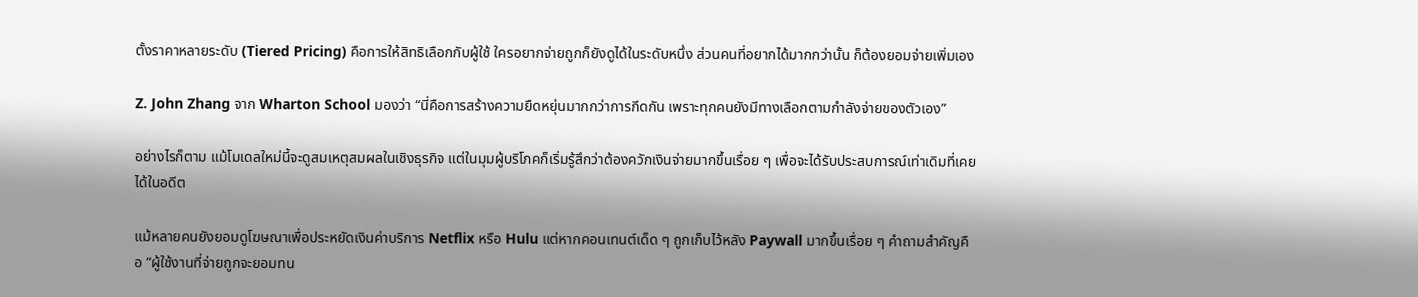ตั้งราคาหลายระดับ (Tiered Pricing) คือการให้สิทธิเลือกกับผู้ใช้ ใครอยากจ่ายถูกก็ยังดูได้ในระดับหนึ่ง ส่วนคนที่อยากได้มากกว่านั้น ก็ต้องยอมจ่ายเพิ่มเอง

Z. John Zhang จาก Wharton School มองว่า “นี่คือการสร้างความยืดหยุ่นมากกว่าการกีดกัน เพราะทุกคนยังมีทางเลือกตามกำลังจ่ายของตัวเอง”

อย่างไรก็ตาม แม้โมเดลใหม่นี้จะดูสมเหตุสมผลในเชิงธุรกิจ แต่ในมุมผู้บริโภคก็เริ่มรู้สึกว่าต้องควักเงินจ่ายมากขึ้นเรื่อย ๆ เพื่อจะได้รับประสบการณ์เท่าเดิมที่เคยได้ในอดีต

แม้หลายคนยังยอมดูโฆษณาเพื่อประหยัดเงินค่าบริการ Netflix หรือ Hulu แต่หากคอนเทนต์เด็ด ๆ ถูกเก็บไว้หลัง Paywall มากขึ้นเรื่อย ๆ คำถามสำคัญคือ “ผู้ใช้งานที่จ่ายถูกจะยอมทน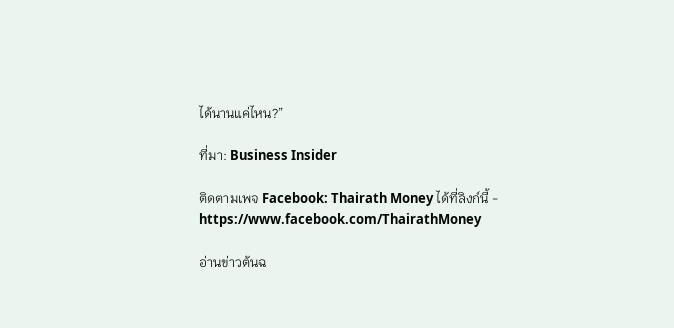ได้นานแค่ไหน?”

ที่มา: Business Insider

ติดตามเพจ Facebook: Thairath Money ได้ที่ลิงก์นี้ - https://www.facebook.com/ThairathMoney

อ่านข่าวต้นฉ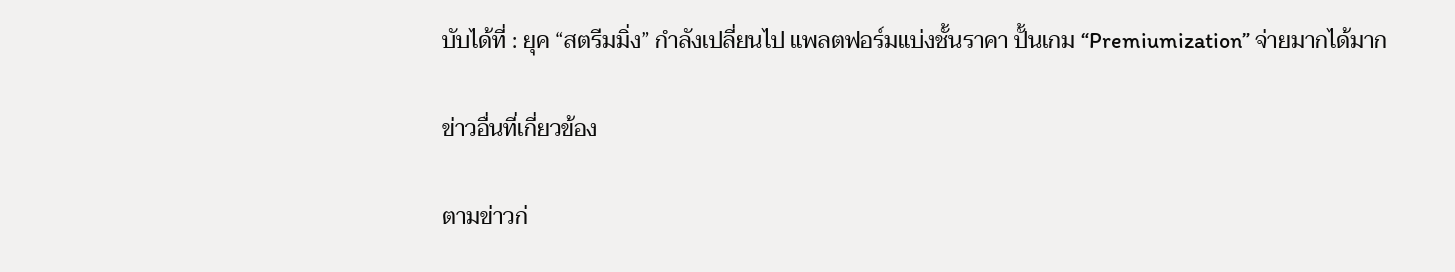บับได้ที่ : ยุค “สตรีมมิ่ง” กำลังเปลี่ยนไป แพลตฟอร์มแบ่งชั้นราคา ปั้นเกม “Premiumization” จ่ายมากได้มาก

ข่าวอื่นที่เกี่ยวข้อง

ตามข่าวก่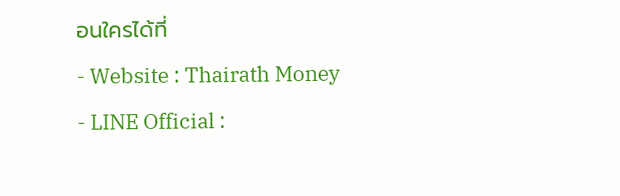อนใครได้ที่
- Website : Thairath Money
- LINE Official :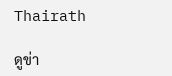Thairath

ดูข่า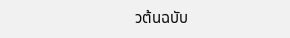วต้นฉบับ